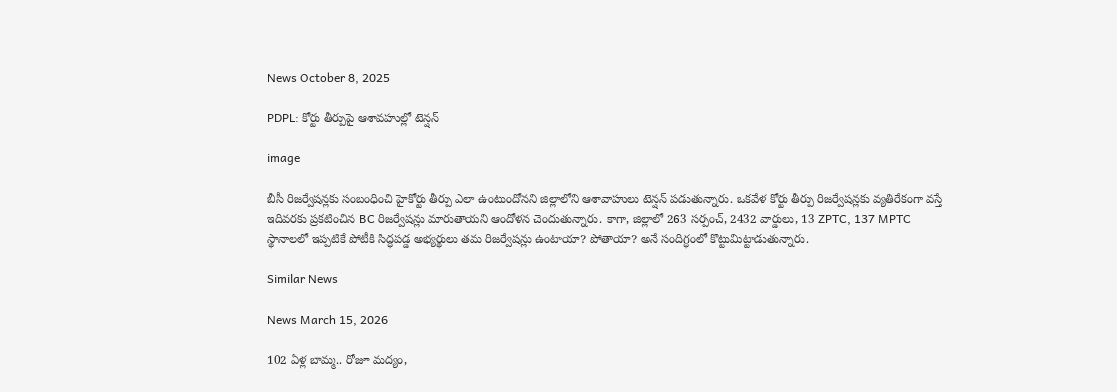News October 8, 2025

PDPL: కోర్టు తీర్పుపై ఆశావహుల్లో టెన్షన్

image

బీసీ రిజర్వేషన్లకు సంబంధించి హైకోర్టు తీర్పు ఎలా ఉంటుందోనని జిల్లాలోని ఆశావాహులు టెన్షన్ పడుతున్నారు. ఒకవేళ కోర్టు తీర్పు రిజర్వేషన్లకు వ్యతిరేకంగా వస్తే ఇదివరకు ప్రకటించిన BC రిజర్వేషన్లు మారుతాయని ఆందోళన చెందుతున్నారు. కాగా, జిల్లాలో 263 సర్పంచ్, 2432 వార్డులు, 13 ZPTC, 137 MPTC స్థానాలలో ఇప్పటికే పోటీకి సిద్ధపడ్డ అభ్యర్థులు తమ రిజర్వేషన్లు ఉంటాయా? పోతాయా? అనే సందిగ్ధంలో కొట్టుమిట్టాడుతున్నారు.

Similar News

News March 15, 2026

102 ఏళ్ల బామ్మ.. రోజూ మద్యం,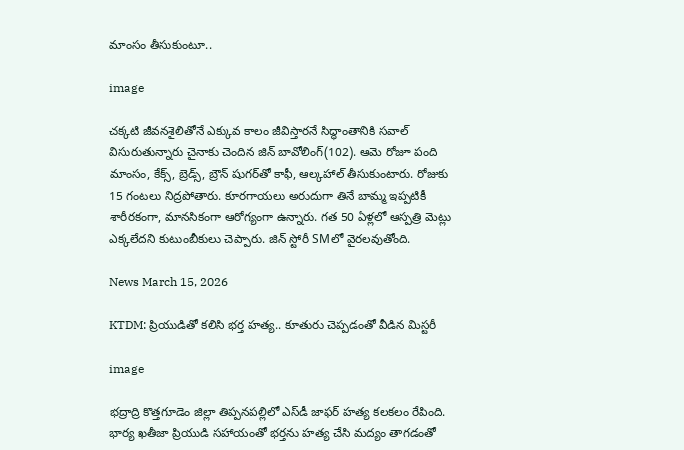మాంసం తీసుకుంటూ..

image

చక్కటి జీవనశైలితోనే ఎక్కువ కాలం జీవిస్తారనే సిద్ధాంతానికి సవాల్ విసురుతున్నారు చైనాకు చెందిన జిన్ బావోలింగ్(102). ఆమె రోజూ పంది మాంసం, కేక్స్, బ్రెడ్స్, బ్రౌన్ షుగర్‌తో కాఫీ, ఆల్కహాల్ తీసుకుంటారు. రోజుకు 15 గంటలు నిద్రపోతారు. కూరగాయలు అరుదుగా తినే బామ్మ ఇప్పటికీ శారీరకంగా, మానసికంగా ఆరోగ్యంగా ఉన్నారు. గత 50 ఏళ్లలో ఆస్పత్రి మెట్లు ఎక్కలేదని కుటుంబీకులు చెప్పారు. జిన్ స్టోరీ SMలో వైరలవుతోంది.

News March 15, 2026

KTDM: ప్రియుడితో కలిసి భర్త హత్య.. కూతురు చెప్పడంతో వీడిన మిస్టరీ

image

భద్రాద్రి కొత్తగూడెం జిల్లా తిప్పనపల్లిలో ఎస్‌డీ జాఫర్ హత్య కలకలం రేపింది. భార్య ఖతీజా ప్రియుడి సహాయంతో భర్తను హత్య చేసి మద్యం తాగడంతో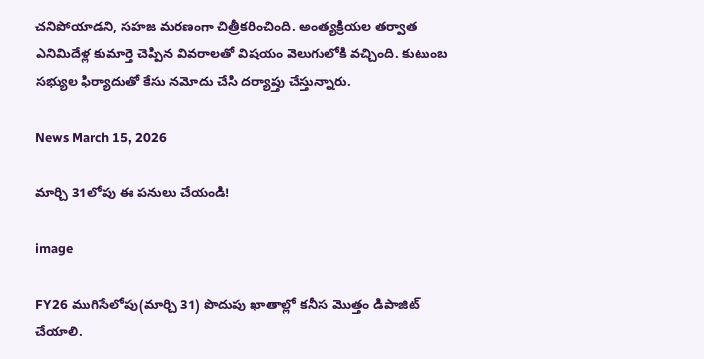చనిపోయాడని, సహజ మరణంగా చిత్రీకరించింది. అంత్యక్రియల తర్వాత ఎనిమిదేళ్ల కుమార్తె చెప్పిన వివరాలతో విషయం వెలుగులోకి వచ్చింది. కుటుంబ సభ్యుల ఫిర్యాదుతో కేసు నమోదు చేసి దర్యాప్తు చేస్తున్నారు.

News March 15, 2026

మార్చి 31లోపు ఈ పనులు చేయండి!

image

FY26 ముగిసేలోపు(మార్చి 31) పొదుపు ఖాతాల్లో కనీస మొత్తం డిపాజిట్ చేయాలి.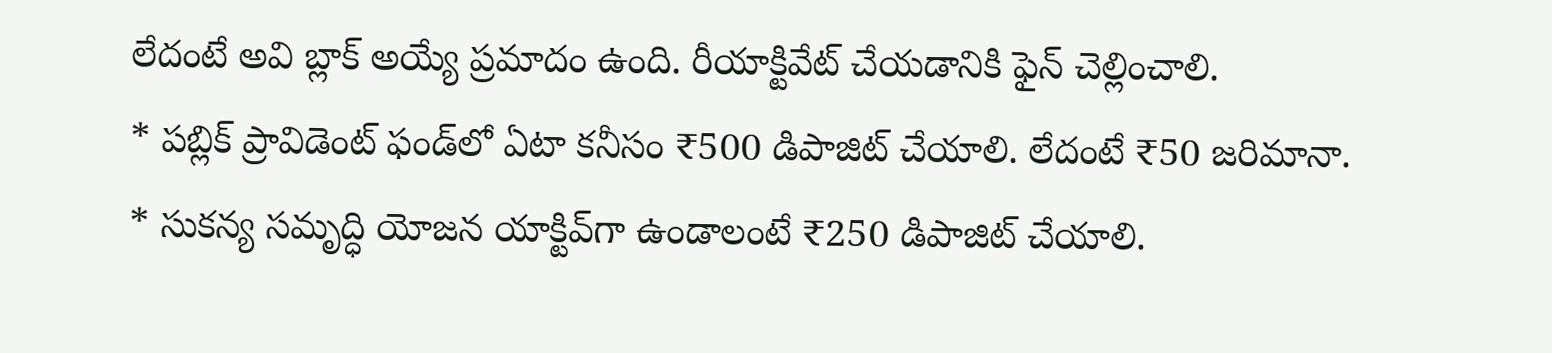లేదంటే అవి బ్లాక్ అయ్యే ప్రమాదం ఉంది. రీయాక్టివేట్ చేయడానికి ఫైన్ చెల్లించాలి.
* పబ్లిక్ ప్రావిడెంట్ ఫండ్‌లో ఏటా కనీసం ₹500 డిపాజిట్ చేయాలి. లేదంటే ₹50 జరిమానా.
* సుకన్య సమృద్ధి యోజన యాక్టివ్‌గా ఉండాలంటే ₹250 డిపాజిట్ చేయాలి.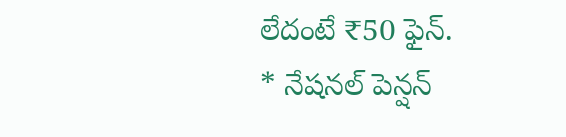లేదంటే ₹50 ఫైన్.
* నేషనల్ పెన్షన్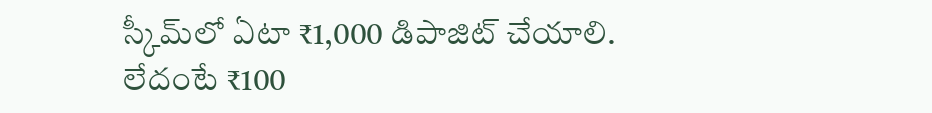స్కీమ్‌లో ఏటా ₹1,000 డిపాజిట్ చేయాలి. లేదంటే ₹100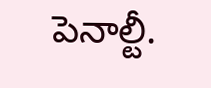పెనాల్టీ.